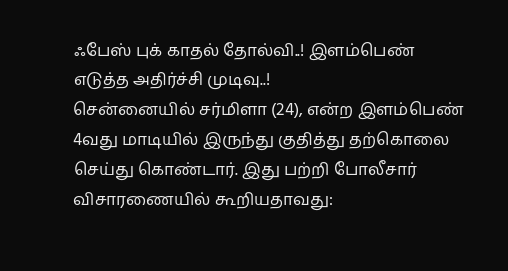ஃபேஸ் புக் காதல் தோல்வி..! இளம்பெண் எடுத்த அதிர்ச்சி முடிவு..!
சென்னையில் சர்மிளா (24), என்ற இளம்பெண் 4வது மாடியில் இருந்து குதித்து தற்கொலை செய்து கொண்டார். இது பற்றி போலீசார் விசாரணையில் கூறியதாவது: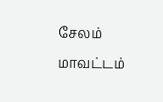சேலம் மாவட்டம்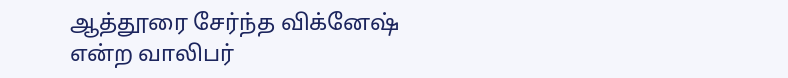ஆத்தூரை சேர்ந்த விக்னேஷ் என்ற வாலிபர்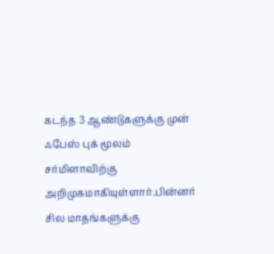கடந்த 3 ஆண்டுகளுக்கு முன் ஃபேஸ் புக் மூலம் சர்மிளாவிற்கு அறிமுகமாகியுள்ளார்.பின்னர் சில மாதங்களுக்கு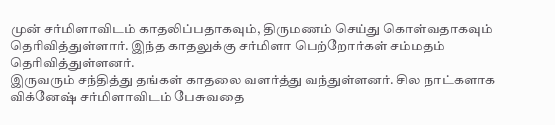முன் சர்மிளாவிடம் காதலிப்பதாகவும், திருமணம் செய்து கொள்வதாகவும் தெரிவித்துள்ளார். இந்த காதலுக்கு சர்மிளா பெற்றோர்கள் சம்மதம் தெரிவித்துள்ளனர்.
இருவரும் சந்தித்து தங்கள் காதலை வளர்த்து வந்துள்ளனர். சில நாட்களாக விக்னேஷ் சர்மிளாவிடம் பேசுவதை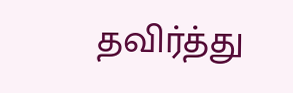தவிர்த்து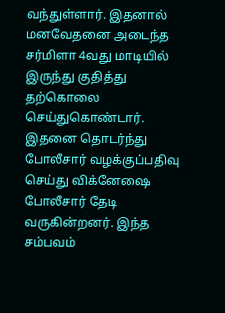வந்துள்ளார். இதனால் மனவேதனை அடைந்த சர்மிளா 4வது மாடியில் இருந்து குதித்து தற்கொலை செய்துகொண்டார்.
இதனை தொடர்ந்து போலீசார் வழக்குப்பதிவு செய்து விக்னேஷை போலீசார் தேடி வருகின்றனர். இந்த சம்பவம்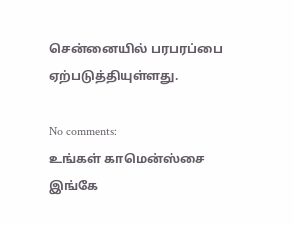சென்னையில் பரபரப்பை ஏற்படுத்தியுள்ளது.

No comments:
உங்கள் காமென்ஸ்சை இங்கே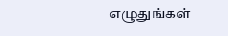எழுதுங்கள்